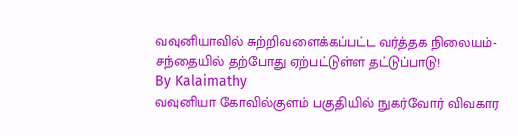வவுனியாவில் சுற்றிவளைக்கப்பட்ட வர்த்தக நிலையம்- சந்தையில் தற்போது ஏற்பட்டுள்ள தட்டுப்பாடு!
By Kalaimathy
வவுனியா கோவில்குளம் பகுதியில் நுகர்வோர் விவகார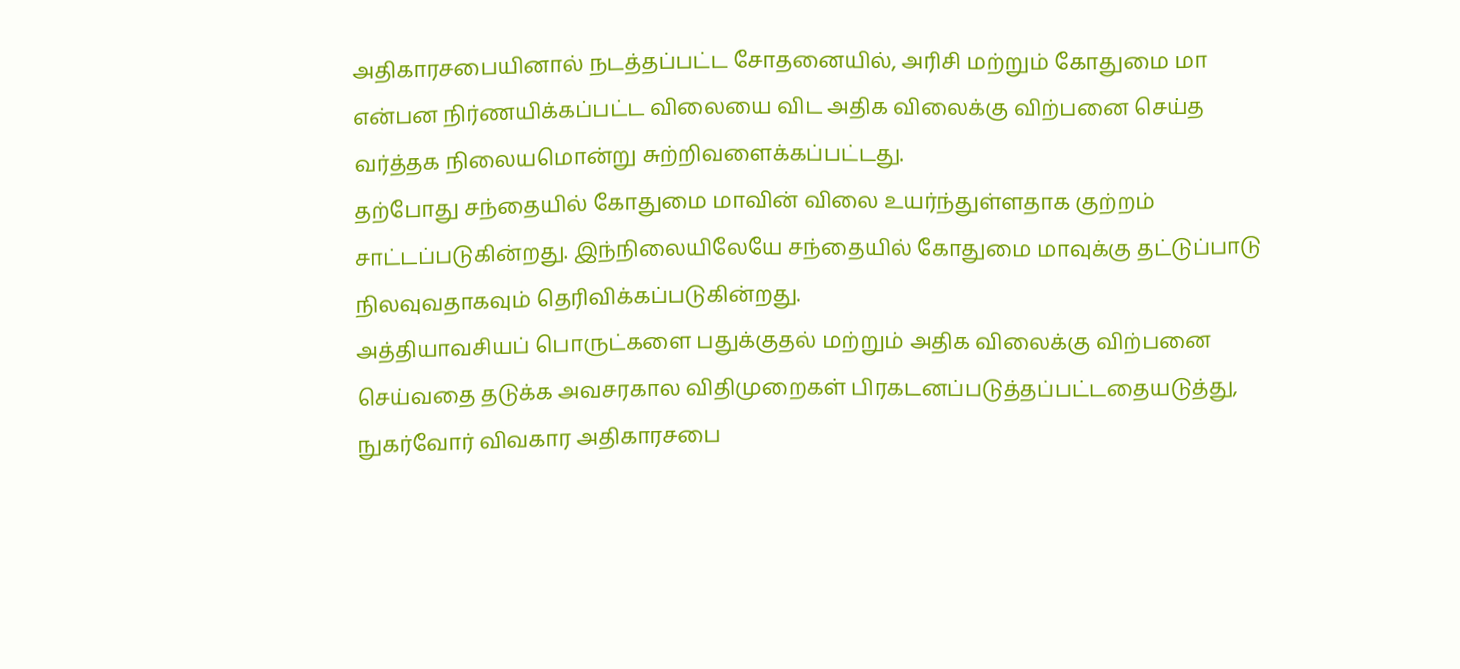அதிகாரசபையினால் நடத்தப்பட்ட சோதனையில், அரிசி மற்றும் கோதுமை மா என்பன நிர்ணயிக்கப்பட்ட விலையை விட அதிக விலைக்கு விற்பனை செய்த வர்த்தக நிலையமொன்று சுற்றிவளைக்கப்பட்டது.
தற்போது சந்தையில் கோதுமை மாவின் விலை உயர்ந்துள்ளதாக குற்றம் சாட்டப்படுகின்றது. இந்நிலையிலேயே சந்தையில் கோதுமை மாவுக்கு தட்டுப்பாடு நிலவுவதாகவும் தெரிவிக்கப்படுகின்றது.
அத்தியாவசியப் பொருட்களை பதுக்குதல் மற்றும் அதிக விலைக்கு விற்பனை செய்வதை தடுக்க அவசரகால விதிமுறைகள் பிரகடனப்படுத்தப்பட்டதையடுத்து, நுகர்வோர் விவகார அதிகாரசபை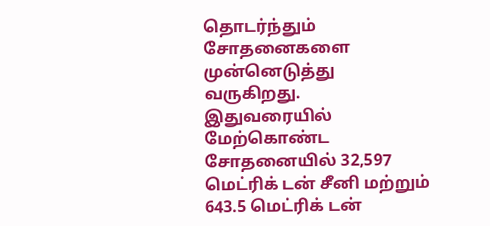தொடர்ந்தும் சோதனைகளை முன்னெடுத்து வருகிறது.
இதுவரையில் மேற்கொண்ட சோதனையில் 32,597 மெட்ரிக் டன் சீனி மற்றும் 643.5 மெட்ரிக் டன்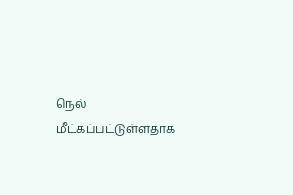நெல் மீட்கப்பட்டுள்ளதாக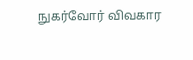நுகர்வோர் விவகார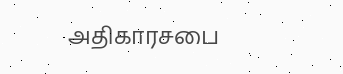அதிகாரசபை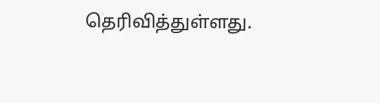தெரிவித்துள்ளது.